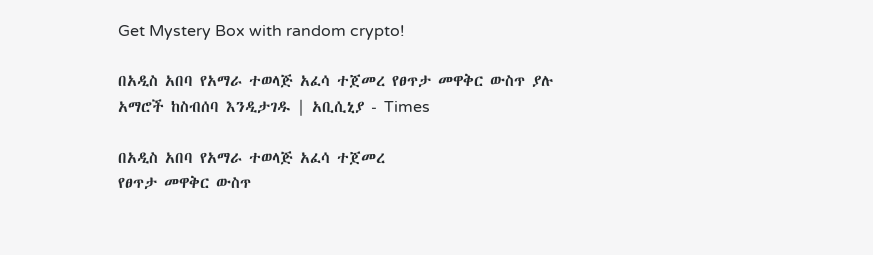Get Mystery Box with random crypto!

በአዲስ አበባ የአማራ ተወላጅ አፈሳ ተጀመረ የፀጥታ መዋቅር ውስጥ ያሉ አማሮች ከስብሰባ እንዲታገዱ | አቢሲኒያ - Times

በአዲስ አበባ የአማራ ተወላጅ አፈሳ ተጀመረ
የፀጥታ መዋቅር ውስጥ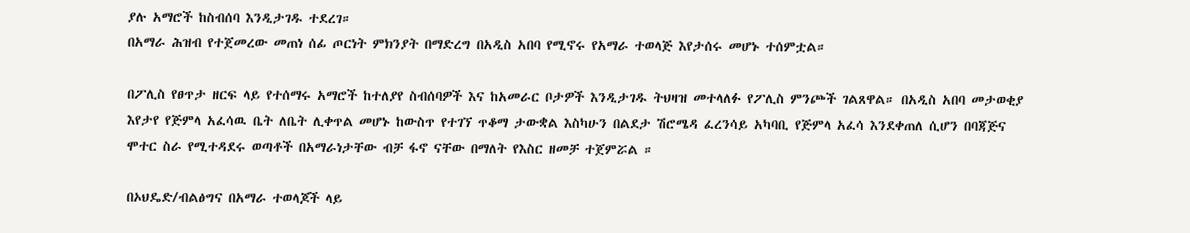ያሉ አማሮች ከስብሰባ እንዲታገዱ ተደረገ።
በአማራ ሕዝብ የተጀመረው መጠነ ሰፊ ጦርነት ምክንያት በማድረግ በአዲስ አበባ የሚኖሩ የአማራ ተወላጅ እየታሰሩ መሆኑ ተሰምቷል።

በፖሊስ የፀጥታ ዘርፍ ላይ የተሰማሩ አማሮች ከተለያየ ስብሰባዎች እና ከአመራር ቦታዎች እንዲታገዱ ትህዛዝ መተላለፉ የፖሊስ ምንጮች ገልጸዋል። በአዲስ አበባ መታወቂያ እየታየ የጅምላ አፈሳዉ ቤት ለቤት ሊቀጥል መሆኑ ከውስጥ የተገኘ ጥቆማ ታውቋል እስካሁን በልደታ ሽሮሜዳ ፈረንሳይ አካባቢ የጅምላ አፈሳ እንደቀጠለ ሲሆን በባጃጅና ሞተር ስራ የሚተዳደሩ ወጣቶች በአማራነታቸው ብቻ ፋኖ ናቸው በማለት የእስር ዘመቻ ተጀምሯል ።

በኦህዴድ/ብልፅግና በአማራ ተወላጆች ላይ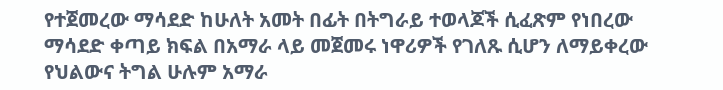የተጀመረው ማሳደድ ከሁለት አመት በፊት በትግራይ ተወላጆች ሲፈጽም የነበረው ማሳደድ ቀጣይ ክፍል በአማራ ላይ መጀመሩ ነዋሪዎች የገለጹ ሲሆን ለማይቀረው የህልውና ትግል ሁሉም አማራ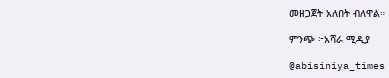መዘጋጀት አለበት ብለዋል።

ምንጭ ፦አሻራ ሚዲያ

@abisiniya_times